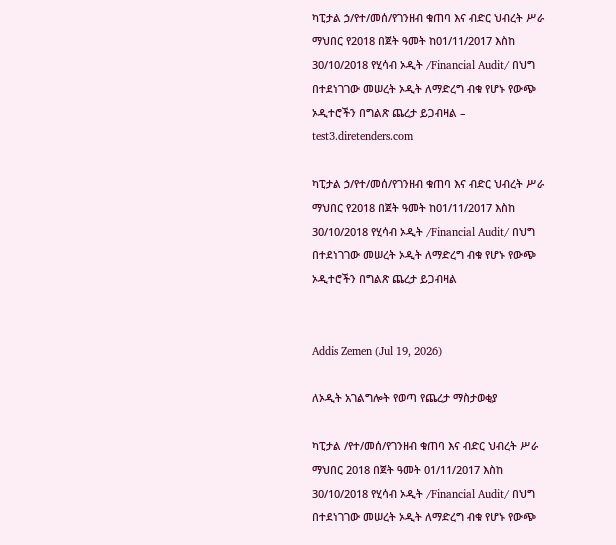ካፒታል ኃ/የተ/መሰ/የገንዘብ ቁጠባ እና ብድር ህብረት ሥራ ማህበር የ2018 በጀት ዓመት ከ01/11/2017 እስከ 30/10/2018 የሂሳብ ኦዲት /Financial Audit/ በህግ በተደነገገው መሠረት ኦዲት ለማድረግ ብቁ የሆኑ የውጭ ኦዲተሮችን በግልጽ ጨረታ ይጋብዛል – test3.diretenders.com

ካፒታል ኃ/የተ/መሰ/የገንዘብ ቁጠባ እና ብድር ህብረት ሥራ ማህበር የ2018 በጀት ዓመት ከ01/11/2017 እስከ 30/10/2018 የሂሳብ ኦዲት /Financial Audit/ በህግ በተደነገገው መሠረት ኦዲት ለማድረግ ብቁ የሆኑ የውጭ ኦዲተሮችን በግልጽ ጨረታ ይጋብዛል


Addis Zemen (Jul 19, 2026)

ለኦዲት አገልግሎት የወጣ የጨረታ ማስታወቂያ

ካፒታል /የተ/መሰ/የገንዘብ ቁጠባ እና ብድር ህብረት ሥራ ማህበር 2018 በጀት ዓመት 01/11/2017 እስከ 30/10/2018 የሂሳብ ኦዲት /Financial Audit/ በህግ በተደነገገው መሠረት ኦዲት ለማድረግ ብቁ የሆኑ የውጭ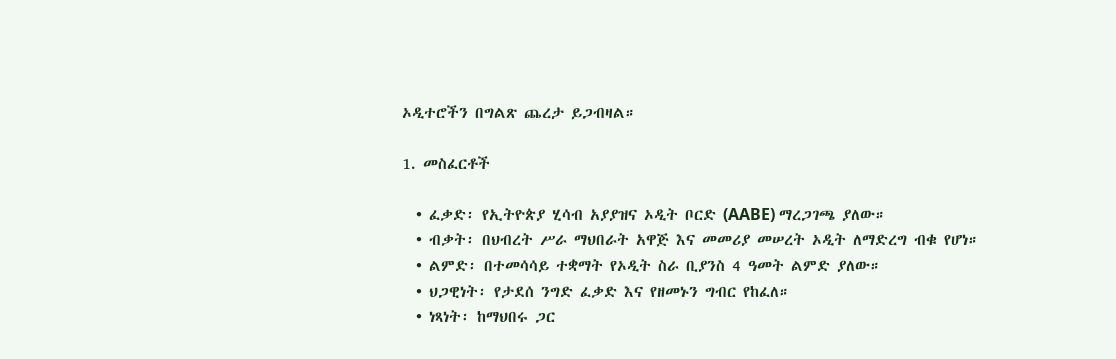ኦዲተሮችን በግልጽ ጨረታ ይጋብዛል።

1. መስፈርቶች

  • ፈቃድ፡ የኢትዮጵያ ሂሳብ አያያዝና ኦዲት ቦርድ (AABE) ማረጋገጫ ያለው።
  • ብቃት፡ በህብረት ሥራ ማህበራት አዋጅ እና መመሪያ መሠረት ኦዲት ለማድረግ ብቁ የሆነ።
  • ልምድ፡ በተመሳሳይ ተቋማት የኦዲት ስራ ቢያንስ 4 ዓመት ልምድ ያለው።
  • ህጋዊነት፡ የታደሰ ንግድ ፈቃድ እና የዘመኑን ግብር የከፈለ።
  • ነጻነት፡ ከማህበሩ ጋር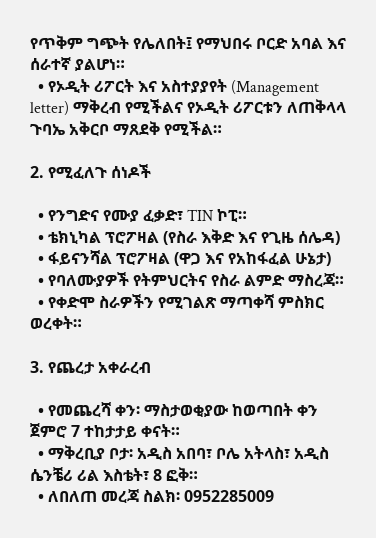የጥቅም ግጭት የሌለበት፤ የማህበሩ ቦርድ አባል እና ሰራተኛ ያልሆነ።
  • የኦዲት ሪፖርት እና አስተያያየት (Management letter) ማቅረብ የሚችልና የኦዲት ሪፖርቱን ለጠቅላላ ጉባኤ አቅርቦ ማጸደቅ የሚችል።

2. የሚፈለጉ ሰነዶች

  • የንግድና የሙያ ፈቃድ፣ TIN ኮፒ።
  • ቴክኒካል ፕሮፖዛል (የስራ እቅድ እና የጊዜ ሰሌዳ)
  • ፋይናንሻል ፕሮፖዛል (ዋጋ እና የአከፋፈል ሁኔታ)
  • የባለሙያዎች የትምህርትና የስራ ልምድ ማስረጃ።
  • የቀድሞ ስራዎችን የሚገልጽ ማጣቀሻ ምስክር ወረቀት።

3. የጨረታ አቀራረብ

  • የመጨረሻ ቀን፡ ማስታወቂያው ከወጣበት ቀን ጀምሮ 7 ተከታታይ ቀናት።
  • ማቅረቢያ ቦታ፡ አዲስ አበባ፣ ቦሌ አትላስ፣ አዲስ ሴንቼሪ ሪል እስቴት፣ 8 ፎቅ።
  • ለበለጠ መረጃ ስልክ፡ 0952285009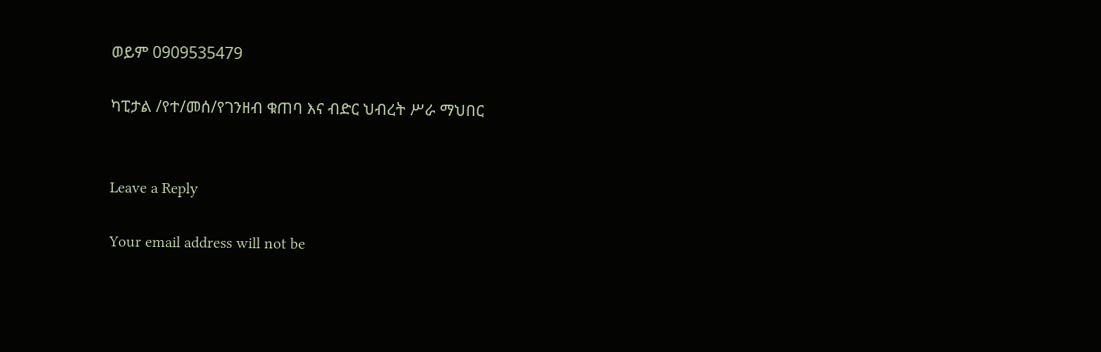ወይም 0909535479

ካፒታል /የተ/መሰ/የገንዘብ ቁጠባ እና ብድር ህብረት ሥራ ማህበር


Leave a Reply

Your email address will not be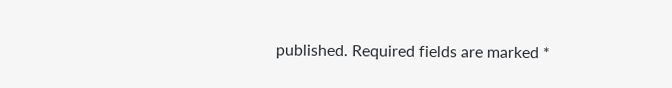published. Required fields are marked *